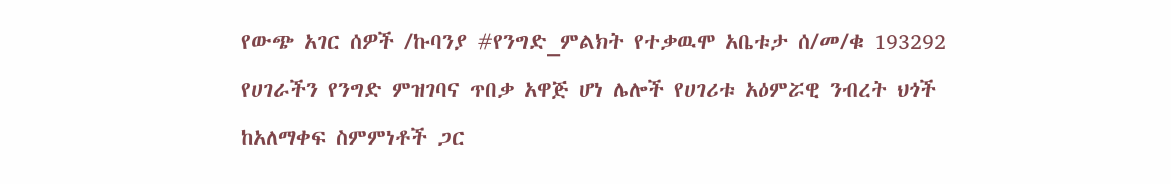የውጭ አገር ሰዎች /ኩባንያ #የንግድ_ምልክት የተቃዉሞ አቤቱታ ሰ/መ/ቁ 193292
የሀገራችን የንግድ ምዝገባና ጥበቃ አዋጅ ሆነ ሌሎች የሀገሪቱ አዕምሯዊ ንብረት ህጎች ከአለማቀፍ ስምምነቶች ጋር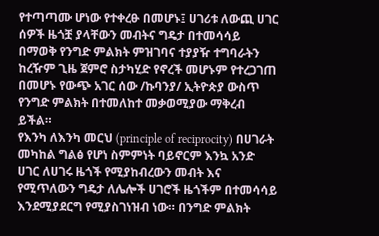የተጣጣሙ ሆነው የተቀረፁ በመሆኑ፤ ሀገሪቱ ለውጪ ሀገር ሰዎች ዜጎቿ ያላቸውን መብትና ግዴታ በተመሳሳይ በማወቅ የንግድ ምልክት ምዝገባና ተያያዥ ተግባራትን ከረዥም ጊዜ ጀምሮ ስታካሂድ የኖረች መሆኑም የተረጋገጠ በመሆኑ የውጭ አገር ሰው /ኩባንያ/ ኢትዮጵያ ውስጥ የንግድ ምልክት በተመለከተ መቃወሚያው ማቅረብ ይችል።
የእንካ ለእንካ መርህ (principle of reciprocity) በሀገራት መካከል ግልፅ የሆነ ስምምነት ባይኖርም እንኳ አንድ ሀገር ለሀገሩ ዜጎች የሚያከብረውን መብት እና የሚጥለውን ግዴታ ለሌሎች ሀገሮች ዜጎችም በተመሳሳይ እንደሚያደርግ የሚያስገነዝብ ነው። በንግድ ምልክት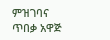ምዝገባና ጥበቃ አዋጅ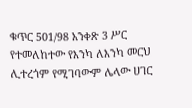ቁጥር 501/98 አንቀጽ 3 ሥር የተመለከተው የእንካ ለእንካ መርህ ሊተረጎም የሚገባውም ሌላው ሀገር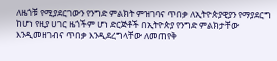ለዜጎቹ የሚያደርገውን የንግድ ምልክት ምዝገባና ጥበቃ ለኢትዮጵያዊያን የማያደርግ ከሆነ የዚያ ሀገር ዜጎችም ሆነ ድርጅቶች በኢትዮጵያ የንግድ ምልክታቸው እንዲመዘገብና ጥበቃ እንዲደረግላቸው ለመጠየቅ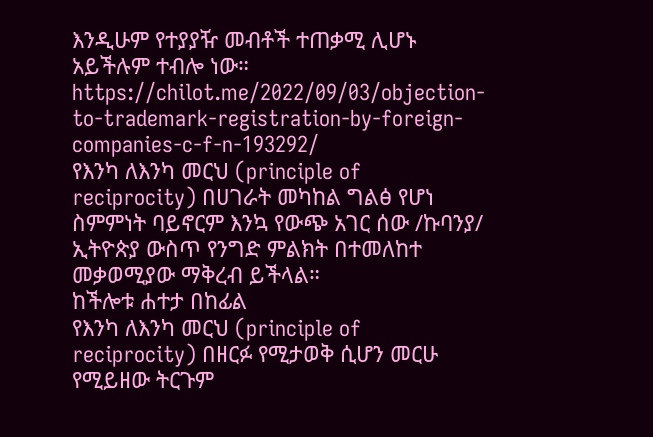እንዲሁም የተያያዥ መብቶች ተጠቃሚ ሊሆኑ አይችሉም ተብሎ ነው።
https://chilot.me/2022/09/03/objection-to-trademark-registration-by-foreign-companies-c-f-n-193292/
የእንካ ለእንካ መርህ (principle of reciprocity) በሀገራት መካከል ግልፅ የሆነ ስምምነት ባይኖርም እንኳ የውጭ አገር ሰው /ኩባንያ/ ኢትዮጵያ ውስጥ የንግድ ምልክት በተመለከተ መቃወሚያው ማቅረብ ይችላል።
ከችሎቱ ሐተታ በከፊል
የእንካ ለእንካ መርህ (principle of reciprocity) በዘርፉ የሚታወቅ ሲሆን መርሁ የሚይዘው ትርጉም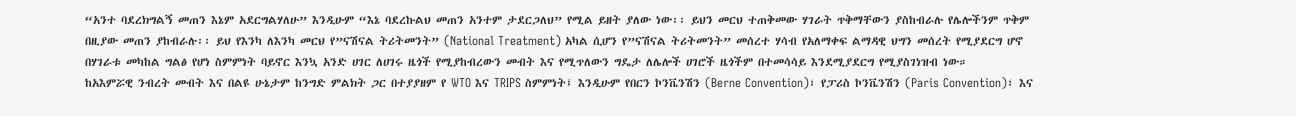“አንተ ባደረክግልኝ መጠን እኔም አደርግልሃለሁ” እንዲሁም “እኔ ባደረኩልህ መጠን አንተም ታደርጋለህ” የሚል ይዘት ያለው ነው፡፡ ይህን መርህ ተጠቅመው ሃገራት ጥቅማቸውን ያስከብራሉ የሌሎችንም ጥቅም በዚያው መጠን ያከብራሉ፡፡ ይህ የእንካ ለእንካ መርህ የ”ናሽናል ትሪትመንት” (National Treatment) አካል ሲሆን የ”ናሽናል ትሪትመንት” መሰረተ ሃሳብ የአለማቀፍ ልማዳዊ ህግን መሰረት የሚያደርግ ሆኖ በሃገራቱ መካከል ግልፅ የሆነ ስምምነት ባይኖር እንኳ አንድ ሀገር ለሀገሩ ዜጎች የሚያከብረውን መብት እና የሚጥለውን ግዴታ ለሌሎች ሀገሮች ዜጎችም በተመሳሳይ እንደሚያደርግ የሚያስገነዝብ ነው።
ከአእምሯዊ ንብረት መብት እና በልዩ ሁኔታም ከንግድ ምልክት ጋር በተያያዘም የ WTO እና TRIPS ስምምነት፤ እንዲሁም የበርን ኮንቬንሽን (Berne Convention)፣ የፓሪስ ኮንቬንሽን (Paris Convention)፣ እና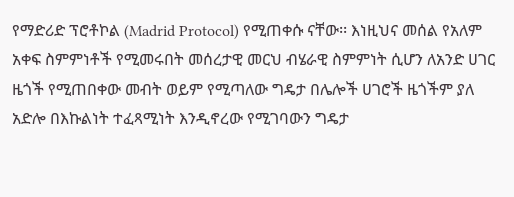የማድሪድ ፕሮቶኮል (Madrid Protocol) የሚጠቀሱ ናቸው፡፡ እነዚህና መሰል የአለም አቀፍ ስምምነቶች የሚመሩበት መሰረታዊ መርህ ብሄራዊ ስምምነት ሲሆን ለአንድ ሀገር ዜጎች የሚጠበቀው መብት ወይም የሚጣለው ግዴታ በሌሎች ሀገሮች ዜጎችም ያለ አድሎ በእኩልነት ተፈጻሚነት እንዲኖረው የሚገባውን ግዴታ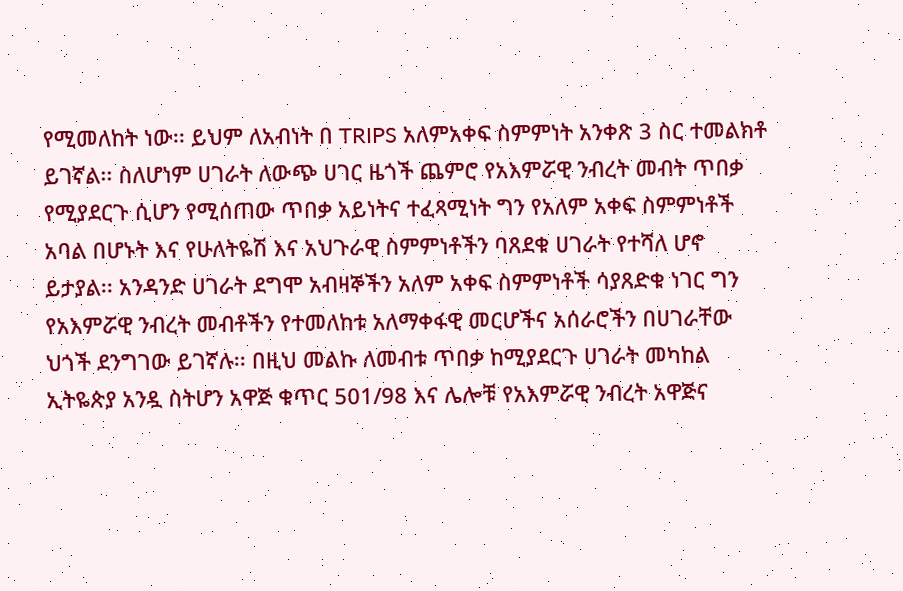የሚመለከት ነው፡፡ ይህም ለአብነት በ TRIPS አለምአቀፍ ስምምነት አንቀጽ 3 ስር ተመልክቶ ይገኛል፡፡ ስለሆነም ሀገራት ለውጭ ሀገር ዜጎች ጨምሮ የአእምሯዊ ንብረት መብት ጥበቃ የሚያደርጉ ሲሆን የሚሰጠው ጥበቃ አይነትና ተፈጻሚነት ግን የአለም አቀፍ ስምምነቶች አባል በሆኑት እና የሁለትዬሽ እና አህጉራዊ ስምምነቶችን ባጸደቁ ሀገራት የተሻለ ሆኖ ይታያል፡፡ አንዳንድ ሀገራት ደግሞ አብዛኞችን አለም አቀፍ ስምምነቶች ሳያጸድቁ ነገር ግን የአእምሯዊ ንብረት መብቶችን የተመለከቱ አለማቀፋዊ መርሆችና አሰራሮችን በሀገራቸው ህጎች ደንግገው ይገኛሉ፡፡ በዚህ መልኩ ለመብቱ ጥበቃ ከሚያደርጉ ሀገራት መካከል ኢትዬጵያ አንዷ ስትሆን አዋጅ ቁጥር 501/98 እና ሌሎቹ የአእምሯዊ ንብረት አዋጅና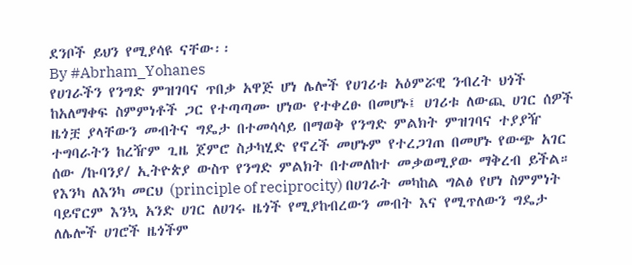ደንቦች ይህን የሚያሳዩ ናቸው፡፡
By #Abrham_Yohanes
የሀገራችን የንግድ ምዝገባና ጥበቃ አዋጅ ሆነ ሌሎች የሀገሪቱ አዕምሯዊ ንብረት ህጎች ከአለማቀፍ ስምምነቶች ጋር የተጣጣሙ ሆነው የተቀረፁ በመሆኑ፤ ሀገሪቱ ለውጪ ሀገር ሰዎች ዜጎቿ ያላቸውን መብትና ግዴታ በተመሳሳይ በማወቅ የንግድ ምልክት ምዝገባና ተያያዥ ተግባራትን ከረዥም ጊዜ ጀምሮ ስታካሂድ የኖረች መሆኑም የተረጋገጠ በመሆኑ የውጭ አገር ሰው /ኩባንያ/ ኢትዮጵያ ውስጥ የንግድ ምልክት በተመለከተ መቃወሚያው ማቅረብ ይችል።
የእንካ ለእንካ መርህ (principle of reciprocity) በሀገራት መካከል ግልፅ የሆነ ስምምነት ባይኖርም እንኳ አንድ ሀገር ለሀገሩ ዜጎች የሚያከብረውን መብት እና የሚጥለውን ግዴታ ለሌሎች ሀገሮች ዜጎችም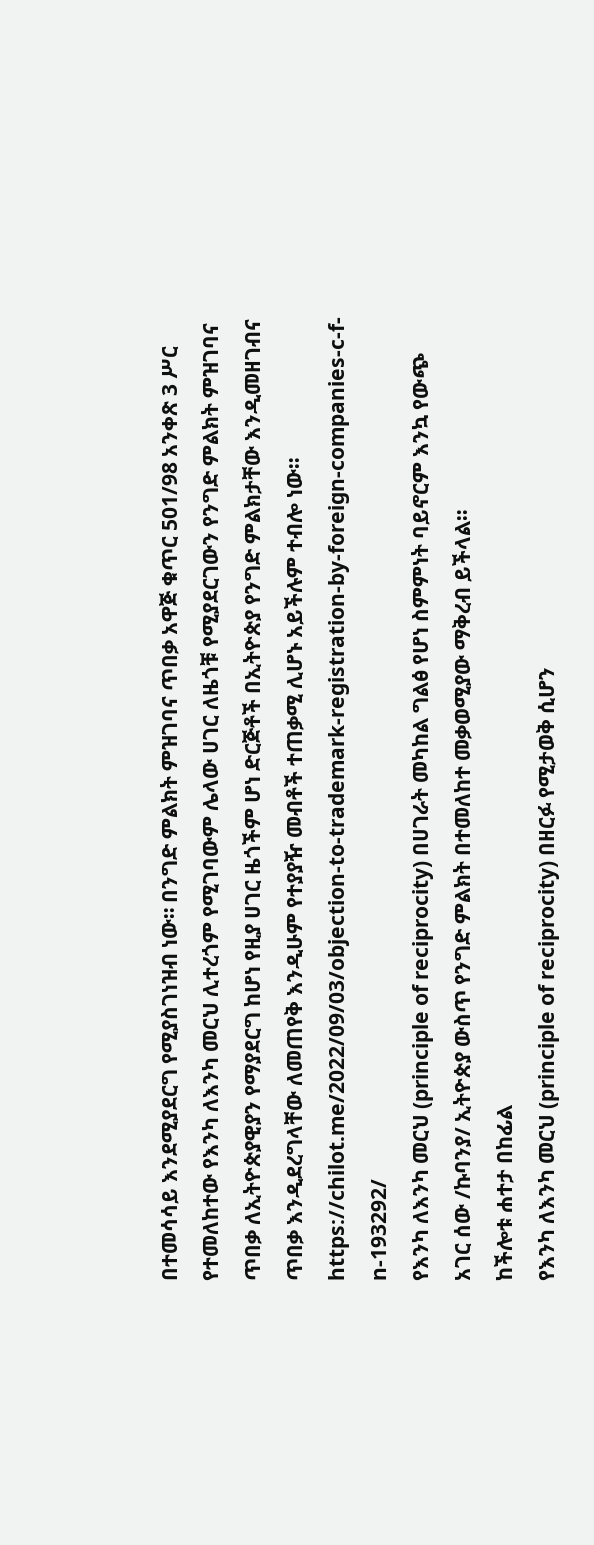በተመሳሳይ እንደሚያደርግ የሚያስገነዝብ ነው። በንግድ ምልክት ምዝገባና ጥበቃ አዋጅ ቁጥር 501/98 አንቀጽ 3 ሥር የተመለከተው የእንካ ለእንካ መርህ ሊተረጎም የሚገባውም ሌላው ሀገር ለዜጎቹ የሚያደርገውን የንግድ ምልክት ምዝገባና ጥበቃ ለኢትዮጵያዊያን የማያደርግ ከሆነ የዚያ ሀገር ዜጎችም ሆነ ድርጅቶች በኢትዮጵያ የንግድ ምልክታቸው እንዲመዘገብና ጥበቃ እንዲደረግላቸው ለመጠየቅ እንዲሁም የተያያዥ መብቶች ተጠቃሚ ሊሆኑ አይችሉም ተብሎ ነው።
https://chilot.me/2022/09/03/objection-to-trademark-registration-by-foreign-companies-c-f-n-193292/
የእንካ ለእንካ መርህ (principle of reciprocity) በሀገራት መካከል ግልፅ የሆነ ስምምነት ባይኖርም እንኳ የውጭ አገር ሰው /ኩባንያ/ ኢትዮጵያ ውስጥ የንግድ ምልክት በተመለከተ መቃወሚያው ማቅረብ ይችላል።
ከችሎቱ ሐተታ በከፊል
የእንካ ለእንካ መርህ (principle of reciprocity) በዘርፉ የሚታወቅ ሲሆን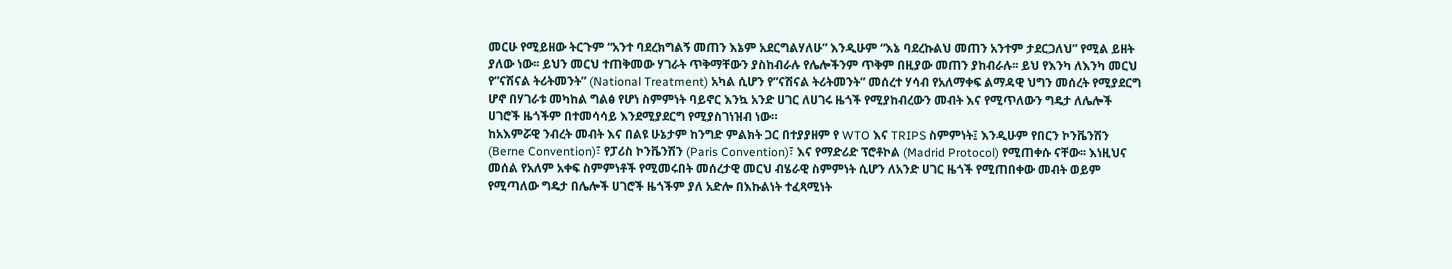መርሁ የሚይዘው ትርጉም “አንተ ባደረክግልኝ መጠን እኔም አደርግልሃለሁ” እንዲሁም “እኔ ባደረኩልህ መጠን አንተም ታደርጋለህ” የሚል ይዘት ያለው ነው፡፡ ይህን መርህ ተጠቅመው ሃገራት ጥቅማቸውን ያስከብራሉ የሌሎችንም ጥቅም በዚያው መጠን ያከብራሉ፡፡ ይህ የእንካ ለእንካ መርህ የ”ናሽናል ትሪትመንት” (National Treatment) አካል ሲሆን የ”ናሽናል ትሪትመንት” መሰረተ ሃሳብ የአለማቀፍ ልማዳዊ ህግን መሰረት የሚያደርግ ሆኖ በሃገራቱ መካከል ግልፅ የሆነ ስምምነት ባይኖር እንኳ አንድ ሀገር ለሀገሩ ዜጎች የሚያከብረውን መብት እና የሚጥለውን ግዴታ ለሌሎች ሀገሮች ዜጎችም በተመሳሳይ እንደሚያደርግ የሚያስገነዝብ ነው።
ከአእምሯዊ ንብረት መብት እና በልዩ ሁኔታም ከንግድ ምልክት ጋር በተያያዘም የ WTO እና TRIPS ስምምነት፤ እንዲሁም የበርን ኮንቬንሽን (Berne Convention)፣ የፓሪስ ኮንቬንሽን (Paris Convention)፣ እና የማድሪድ ፕሮቶኮል (Madrid Protocol) የሚጠቀሱ ናቸው፡፡ እነዚህና መሰል የአለም አቀፍ ስምምነቶች የሚመሩበት መሰረታዊ መርህ ብሄራዊ ስምምነት ሲሆን ለአንድ ሀገር ዜጎች የሚጠበቀው መብት ወይም የሚጣለው ግዴታ በሌሎች ሀገሮች ዜጎችም ያለ አድሎ በእኩልነት ተፈጻሚነት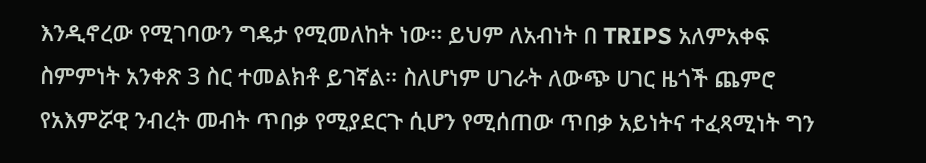እንዲኖረው የሚገባውን ግዴታ የሚመለከት ነው፡፡ ይህም ለአብነት በ TRIPS አለምአቀፍ ስምምነት አንቀጽ 3 ስር ተመልክቶ ይገኛል፡፡ ስለሆነም ሀገራት ለውጭ ሀገር ዜጎች ጨምሮ የአእምሯዊ ንብረት መብት ጥበቃ የሚያደርጉ ሲሆን የሚሰጠው ጥበቃ አይነትና ተፈጻሚነት ግን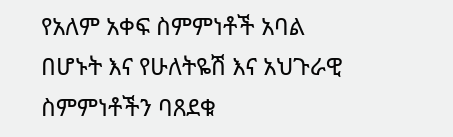የአለም አቀፍ ስምምነቶች አባል በሆኑት እና የሁለትዬሽ እና አህጉራዊ ስምምነቶችን ባጸደቁ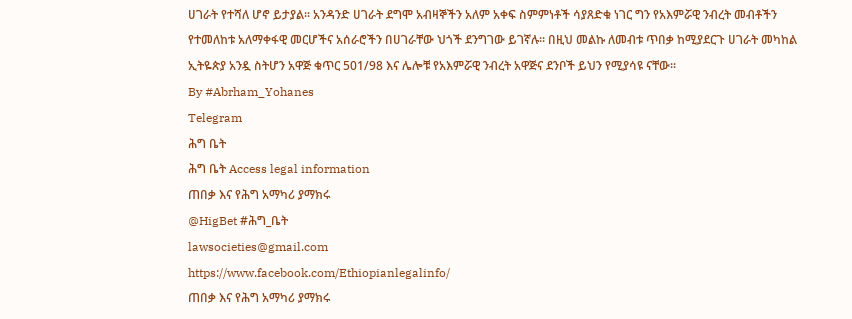ሀገራት የተሻለ ሆኖ ይታያል፡፡ አንዳንድ ሀገራት ደግሞ አብዛኞችን አለም አቀፍ ስምምነቶች ሳያጸድቁ ነገር ግን የአእምሯዊ ንብረት መብቶችን የተመለከቱ አለማቀፋዊ መርሆችና አሰራሮችን በሀገራቸው ህጎች ደንግገው ይገኛሉ፡፡ በዚህ መልኩ ለመብቱ ጥበቃ ከሚያደርጉ ሀገራት መካከል ኢትዬጵያ አንዷ ስትሆን አዋጅ ቁጥር 501/98 እና ሌሎቹ የአእምሯዊ ንብረት አዋጅና ደንቦች ይህን የሚያሳዩ ናቸው፡፡
By #Abrham_Yohanes
Telegram
ሕግ ቤት
ሕግ ቤት Access legal information
ጠበቃ እና የሕግ አማካሪ ያማክሩ
@HigBet #ሕግ_ቤት
lawsocieties@gmail.com
https://www.facebook.com/Ethiopianlegalinfo/
ጠበቃ እና የሕግ አማካሪ ያማክሩ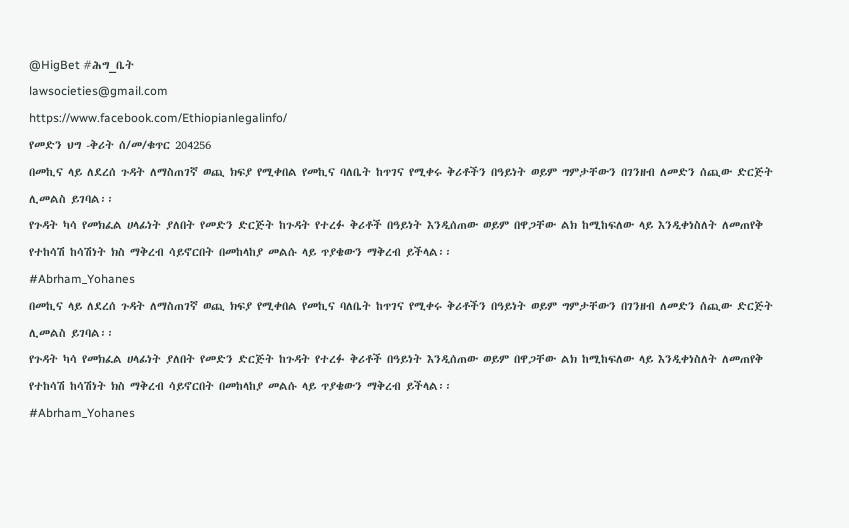@HigBet #ሕግ_ቤት
lawsocieties@gmail.com
https://www.facebook.com/Ethiopianlegalinfo/
የመድን ህግ -ቅሪት ሰ/መ/ቁጥር 204256
በመኪና ላይ ለደረሰ ጉዳት ለማስጠገኛ ወጪ ክፍያ የሚቀበል የመኪና ባለቤት ከጥገና የሚቀሩ ቅሪቶችን በዓይነት ወይም ግምታቸውን በገንዘብ ለመድን ሰጪው ድርጅት ሊመልስ ይገባል፡፡
የጉዳት ካሳ የመክፈል ሀላፊነት ያለበት የመድን ድርጅት ከጉዳት የተረፉ ቅሪቶች በዓይነት እንዲሰጠው ወይም በዋጋቸው ልክ ከሚከፍለው ላይ እንዲቀነስለት ለመጠየቅ የተከሳሽ ከሳሽነት ክስ ማቅረብ ሳይኖርበት በመከላከያ መልሱ ላይ ጥያቄውን ማቅረብ ይችላል፡፡
#Abrham_Yohanes
በመኪና ላይ ለደረሰ ጉዳት ለማስጠገኛ ወጪ ክፍያ የሚቀበል የመኪና ባለቤት ከጥገና የሚቀሩ ቅሪቶችን በዓይነት ወይም ግምታቸውን በገንዘብ ለመድን ሰጪው ድርጅት ሊመልስ ይገባል፡፡
የጉዳት ካሳ የመክፈል ሀላፊነት ያለበት የመድን ድርጅት ከጉዳት የተረፉ ቅሪቶች በዓይነት እንዲሰጠው ወይም በዋጋቸው ልክ ከሚከፍለው ላይ እንዲቀነስለት ለመጠየቅ የተከሳሽ ከሳሽነት ክስ ማቅረብ ሳይኖርበት በመከላከያ መልሱ ላይ ጥያቄውን ማቅረብ ይችላል፡፡
#Abrham_Yohanes